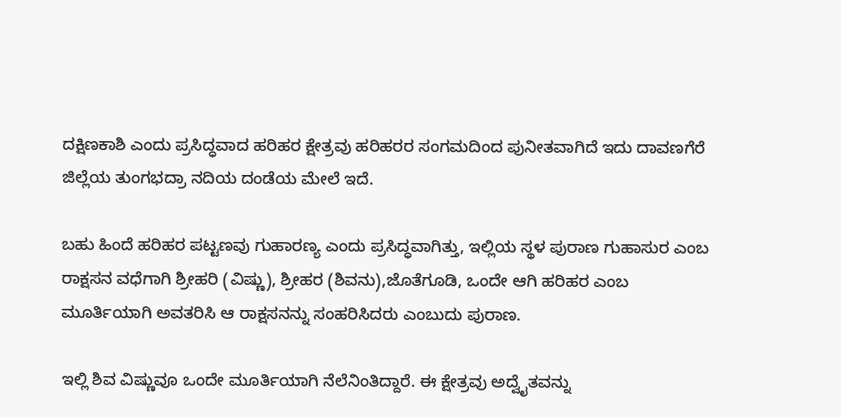ದಕ್ಷಿಣಕಾಶಿ ಎಂದು ಪ್ರಸಿದ್ಧವಾದ ಹರಿಹರ ಕ್ಷೇತ್ರವು ಹರಿಹರರ ಸಂಗಮದಿಂದ ಪುನೀತವಾಗಿದೆ ಇದು ದಾವಣಗೆರೆ ಜಿಲ್ಲೆಯ ತುಂಗಭದ್ರಾ ನದಿಯ ದಂಡೆಯ ಮೇಲೆ ಇದೆ.

ಬಹು ಹಿಂದೆ ಹರಿಹರ ಪಟ್ಟಣವು ಗುಹಾರಣ್ಯ ಎಂದು ಪ್ರಸಿದ್ಧವಾಗಿತ್ತು, ಇಲ್ಲಿಯ ಸ್ಥಳ ಪುರಾಣ ಗುಹಾಸುರ ಎಂಬ ರಾಕ್ಷಸನ ವಧೆಗಾಗಿ ಶ್ರೀಹರಿ (ವಿಷ್ಣು), ಶ್ರೀಹರ (ಶಿವನು),ಜೊತೆಗೂಡಿ, ಒಂದೇ ಆಗಿ ಹರಿಹರ ಎಂಬ ಮೂರ್ತಿಯಾಗಿ ಅವತರಿಸಿ ಆ ರಾಕ್ಷಸನನ್ನು ಸಂಹರಿಸಿದರು ಎಂಬುದು ಪುರಾಣ.

ಇಲ್ಲಿ ಶಿವ ವಿಷ್ಣುವೂ ಒಂದೇ ಮೂರ್ತಿಯಾಗಿ ನೆಲೆನಿಂತಿದ್ದಾರೆ. ಈ ಕ್ಷೇತ್ರವು ಅದ್ವೈತವನ್ನು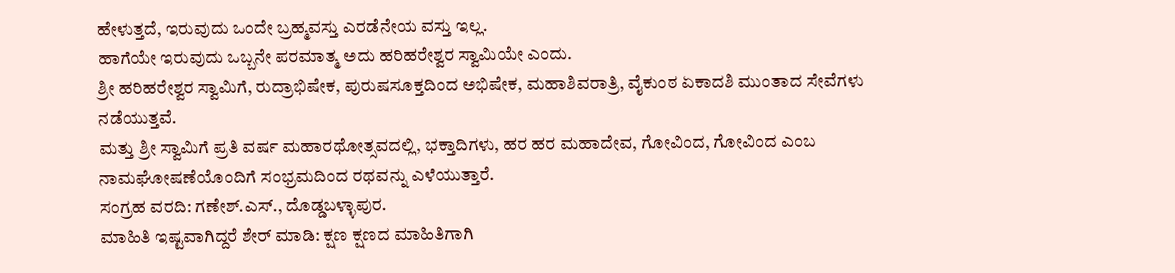ಹೇಳುತ್ತದೆ, ಇರುವುದು ಒಂದೇ ಬ್ರಹ್ಮವಸ್ತು ಎರಡೆನೇಯ ವಸ್ತು ಇಲ್ಲ.
ಹಾಗೆಯೇ ಇರುವುದು ಒಬ್ಬನೇ ಪರಮಾತ್ಮ ಅದು ಹರಿಹರೇಶ್ವರ ಸ್ವಾಮಿಯೇ ಎಂದು.
ಶ್ರೀ ಹರಿಹರೇಶ್ವರ ಸ್ವಾಮಿಗೆ, ರುದ್ರಾಭಿಷೇಕ, ಪುರುಷಸೂಕ್ತದಿಂದ ಅಭಿಷೇಕ, ಮಹಾಶಿವರಾತ್ರಿ, ವೈಕುಂಠ ಏಕಾದಶಿ ಮುಂತಾದ ಸೇವೆಗಳು ನಡೆಯುತ್ತವೆ.
ಮತ್ತು ಶ್ರೀ ಸ್ವಾಮಿಗೆ ಪ್ರತಿ ವರ್ಷ ಮಹಾರಥೋತ್ಸವದಲ್ಲಿ, ಭಕ್ತಾದಿಗಳು, ಹರ ಹರ ಮಹಾದೇವ, ಗೋವಿಂದ, ಗೋವಿಂದ ಎಂಬ ನಾಮಘೋಷಣೆಯೊಂದಿಗೆ ಸಂಭ್ರಮದಿಂದ ರಥವನ್ನು ಎಳೆಯುತ್ತಾರೆ.
ಸಂಗ್ರಹ ವರದಿ: ಗಣೇಶ್.ಎಸ್., ದೊಡ್ಡಬಳ್ಳಾಪುರ.
ಮಾಹಿತಿ ಇಷ್ಟವಾಗಿದ್ದರೆ ಶೇರ್ ಮಾಡಿ: ಕ್ಷಣ ಕ್ಷಣದ ಮಾಹಿತಿಗಾಗಿ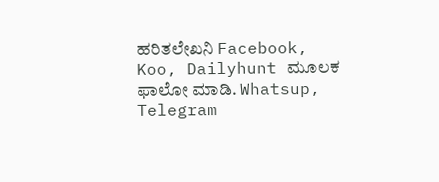ಹರಿತಲೇಖನಿ Facebook, Koo, Dailyhunt ಮೂಲಕ ಫಾಲೋ ಮಾಡಿ. Whatsup, Telegram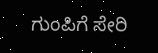ಗುಂಪಿಗೆ ಸೇರಿ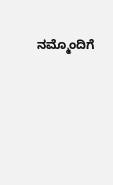ನಮ್ಮೊಂದಿಗೆ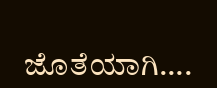ಜೊತೆಯಾಗಿ….